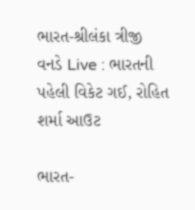ભારત-શ્રીલંકા ત્રીજી વનડે Live : ભારતની પહેલી વિકેટ ગઈ, રોહિત શર્મા આઉટ

ભારત-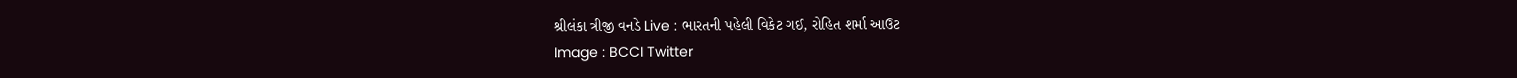શ્રીલંકા ત્રીજી વનડે Live : ભારતની પહેલી વિકેટ ગઈ, રોહિત શર્મા આઉટ
Image : BCCI Twitter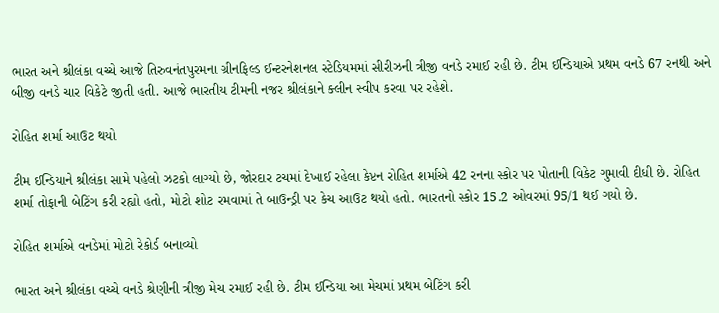ભારત અને શ્રીલંકા વચ્ચે આજે તિરુવનંતપુરમના ગ્રીનફિલ્ડ ઈન્ટરનેશનલ સ્ટેડિયમમાં સીરીઝની ત્રીજી વનડે રમાઈ રહી છે. ટીમ ઈન્ડિયાએ પ્રથમ વનડે 67 રનથી અને બીજી વનડે ચાર વિકેટે જીતી હતી. આજે ભારતીય ટીમની નજર શ્રીલંકાને ક્લીન સ્વીપ કરવા પર રહેશે.

રોહિત શર્મા આઉટ થયો

ટીમ ઈન્ડિયાને શ્રીલંકા સામે પહેલો ઝટકો લાગ્યો છે, જોરદાર ટચમાં દેખાઈ રહેલા કેપ્ટન રોહિત શર્માએ 42 રનના સ્કોર પર પોતાની વિકેટ ગુમાવી દીધી છે. રોહિત શર્મા તોફાની બેટિંગ કરી રહ્યો હતો, મોટો શોટ રમવામાં તે બાઉન્ડ્રી પર કેચ આઉટ થયો હતો. ભારતનો સ્કોર 15.2 ઓવરમાં 95/1 થઈ ગયો છે.

રોહિત શર્માએ વનડેમાં મોટો રેકોર્ડ બનાવ્યો

ભારત અને શ્રીલંકા વચ્ચે વનડે શ્રેણીની ત્રીજી મેચ રમાઈ રહી છે. ટીમ ઈન્ડિયા આ મેચમાં પ્રથમ બેટિંગ કરી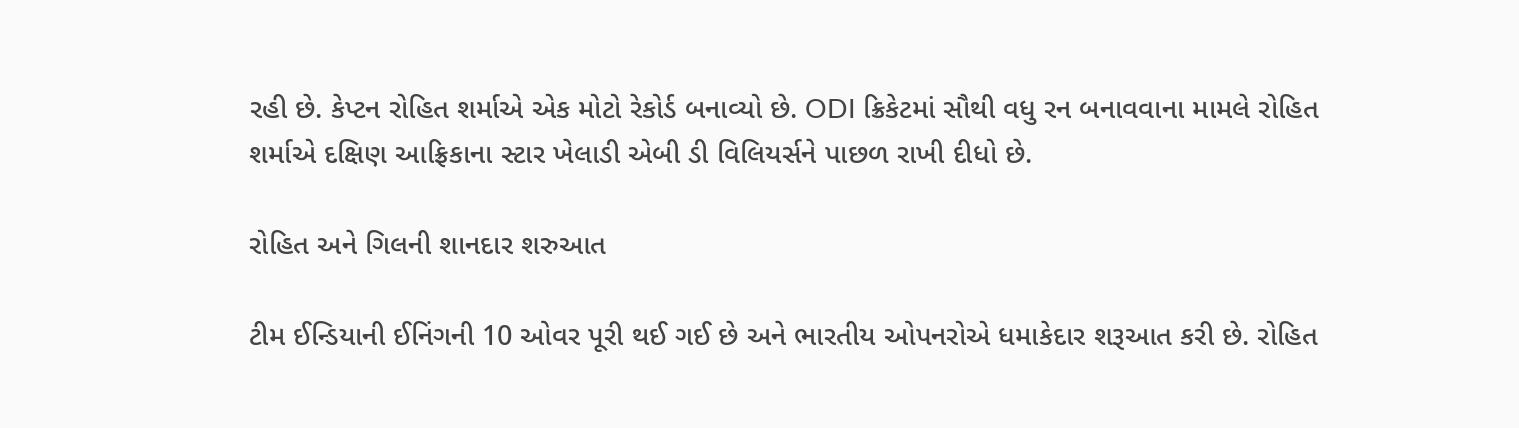રહી છે. કેપ્ટન રોહિત શર્માએ એક મોટો રેકોર્ડ બનાવ્યો છે. ODI ક્રિકેટમાં સૌથી વધુ રન બનાવવાના મામલે રોહિત શર્માએ દક્ષિણ આફ્રિકાના સ્ટાર ખેલાડી એબી ડી વિલિયર્સને પાછળ રાખી દીધો છે.

રોહિત અને ગિલની શાનદાર શરુઆત

ટીમ ઈન્ડિયાની ઈનિંગની 10 ઓવર પૂરી થઈ ગઈ છે અને ભારતીય ઓપનરોએ ધમાકેદાર શરૂઆત કરી છે. રોહિત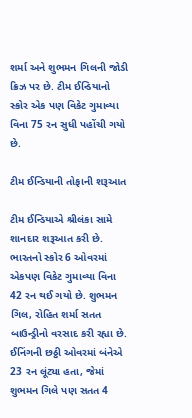શર્મા અને શુભમન ગિલની જોડી ક્રિઝ પર છે. ટીમ ઈન્ડિયાનો સ્કોર એક પણ વિકેટ ગુમાવ્યા વિના 75 રન સુધી પહોંચી ગયો છે.

ટીમ ઈન્ડિયાની તોફાની શરૂઆત

ટીમ ઈન્ડિયાએ શ્રીલંકા સામે શાનદાર શરૂઆત કરી છે. ભારતનો સ્કોર 6 ઓવરમાં એકપણ વિકેટ ગુમાવ્યા વિના 42 રન થઈ ગયો છે. શુભમન ગિલ, રોહિત શર્મા સતત બાઉન્ડ્રીનો વરસાદ કરી રહ્યા છે. ઈનિંગની છઠ્ઠી ઓવરમાં બંનેએ 23 રન લૂંટ્યા હતા, જેમાં શુભમન ગિલે પણ સતત 4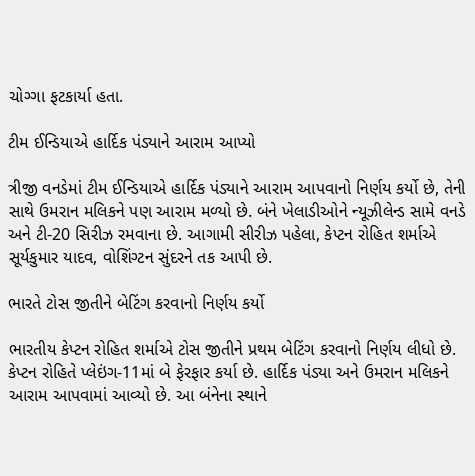ચોગ્ગા ફટકાર્યા હતા.

ટીમ ઈન્ડિયાએ હાર્દિક પંડ્યાને આરામ આપ્યો

ત્રીજી વનડેમાં ટીમ ઈન્ડિયાએ હાર્દિક પંડ્યાને આરામ આપવાનો નિર્ણય કર્યો છે, તેની સાથે ઉમરાન મલિકને પણ આરામ મળ્યો છે. બંને ખેલાડીઓને ન્યૂઝીલેન્ડ સામે વનડે અને ટી-20 સિરીઝ રમવાના છે. આગામી સીરીઝ પહેલા, કેપ્ટન રોહિત શર્માએ સૂર્યકુમાર યાદવ, વોશિંગ્ટન સુંદરને તક આપી છે.

ભારતે ટોસ જીતીને બેટિંગ કરવાનો નિર્ણય કર્યો

ભારતીય કેપ્ટન રોહિત શર્માએ ટોસ જીતીને પ્રથમ બેટિંગ કરવાનો નિર્ણય લીધો છે. કેપ્ટન રોહિતે પ્લેઇંગ-11માં બે ફેરફાર કર્યા છે. હાર્દિક પંડ્યા અને ઉમરાન મલિકને આરામ આપવામાં આવ્યો છે. આ બંનેના સ્થાને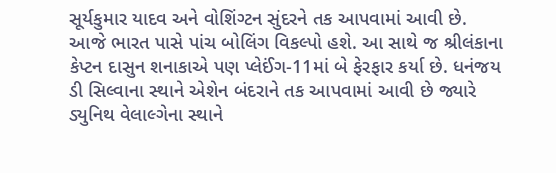સૂર્યકુમાર યાદવ અને વોશિંગ્ટન સુંદરને તક આપવામાં આવી છે. આજે ભારત પાસે પાંચ બોલિંગ વિકલ્પો હશે. આ સાથે જ શ્રીલંકાના કેપ્ટન દાસુન શનાકાએ પણ પ્લેઈંગ-11માં બે ફેરફાર કર્યા છે. ધનંજય ડી સિલ્વાના સ્થાને એશેન બંદરાને તક આપવામાં આવી છે જ્યારે ડ્યુનિથ વેલાલ્ગેના સ્થાને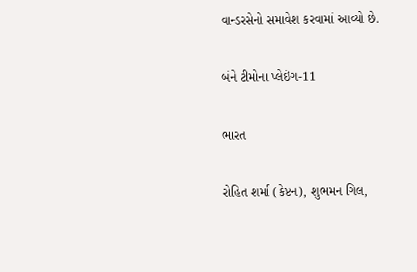વાન્ડરસેનો સમાવેશ કરવામાં આવ્યો છે.

બંને ટીમોના પ્લેઇંગ-11

ભારત

રોહિત શર્મા (કેપ્ટન), શુભમન ગિલ,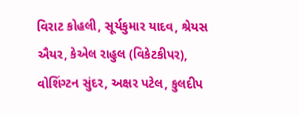વિરાટ કોહલી, સૂર્યકુમાર યાદવ, શ્રેયસ ઐયર, કેએલ રાહુલ (વિકેટકીપર), વોશિંગ્ટન સુંદર, અક્ષર પટેલ, કુલદીપ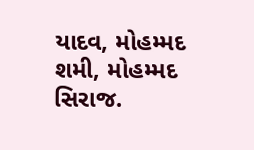યાદવ, મોહમ્મદ શમી, મોહમ્મદ સિરાજ.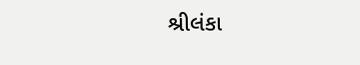શ્રીલંકા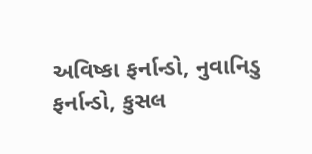અવિષ્કા ફર્નાન્ડો, નુવાનિડુ ફર્નાન્ડો, કુસલ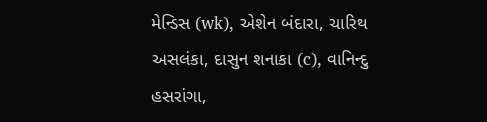મેન્ડિસ (wk), એશેન બંદારા, ચારિથ અસલંકા, દાસુન શનાકા (c), વાનિન્દુ હસરાંગા,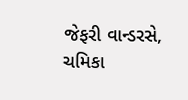જેફરી વાન્ડરસે, ચમિકા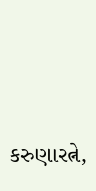કરુણારત્ને,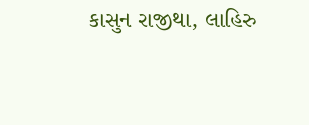કાસુન રાજીથા, લાહિરુ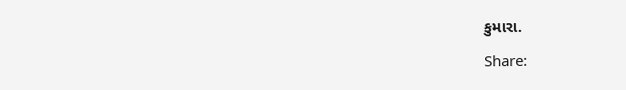કુમારા.

Share: